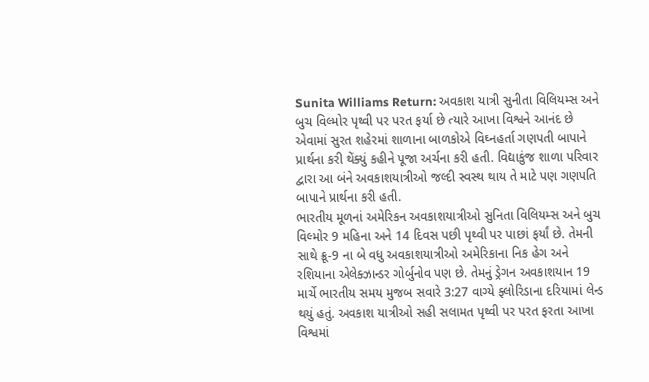Sunita Williams Return: અવકાશ યાત્રી સુનીતા વિલિયમ્સ અને બુચ વિલ્મોર પૃથ્વી પર પરત ફર્યા છે ત્યારે આખા વિશ્વને આનંદ છે એવામાં સુરત શહેરમાં શાળાના બાળકોએ વિઘ્નહર્તા ગણપતી બાપાને પ્રાર્થના કરી થેંક્યું કહીને પૂજા અર્ચના કરી હતી. વિદ્યાકુંજ શાળા પરિવાર દ્વારા આ બંને અવકાશયાત્રીઓ જલ્દી સ્વસ્થ થાય તે માટે પણ ગણપતિ બાપાને પ્રાર્થના કરી હતી.
ભારતીય મૂળનાં અમેરિકન અવકાશયાત્રીઓ સુનિતા વિલિયમ્સ અને બુચ વિલ્મોર 9 મહિના અને 14 દિવસ પછી પૃથ્વી પર પાછાં ફર્યાં છે. તેમની સાથે ક્રૂ-9 ના બે વધુ અવકાશયાત્રીઓ અમેરિકાના નિક હેગ અને રશિયાના એલેક્ઝાન્ડર ગોર્બુનોવ પણ છે. તેમનું ડ્રેગન અવકાશયાન 19 માર્ચે ભારતીય સમય મુજબ સવારે 3:27 વાગ્યે ફ્લોરિડાના દરિયામાં લેન્ડ થયું હતું. અવકાશ યાત્રીઓ સહી સલામત પૃથ્વી પર પરત ફરતા આખા વિશ્વમાં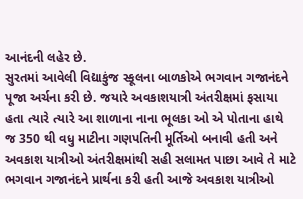આનંદની લહેર છે.
સુરતમાં આવેલી વિદ્યાકુંજ સ્કૂલના બાળકોએ ભગવાન ગજાનંદને પૂજા અર્ચના કરી છે. જયારે અવકાશયાત્રી અંતરીક્ષમાં ફસાયા હતા ત્યારે ત્યારે આ શાળાના નાના ભૂલકા ઓ એ પોતાના હાથે જ 350 થી વધુ માટીના ગણપતિની મૂર્તિઓ બનાવી હતી અને અવકાશ યાત્રીઓ અંતરીક્ષમાંથી સહી સલામત પાછા આવે તે માટે ભગવાન ગજાનંદને પ્રાર્થના કરી હતી આજે અવકાશ યાત્રીઓ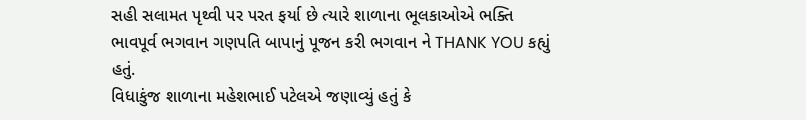સહી સલામત પૃથ્વી પર પરત ફર્યા છે ત્યારે શાળાના ભૂલકાઓએ ભક્તિ ભાવપૂર્વ ભગવાન ગણપતિ બાપાનું પૂજન કરી ભગવાન ને THANK YOU કહ્યું હતું.
વિધાકુંજ શાળાના મહેશભાઈ પટેલએ જણાવ્યું હતું કે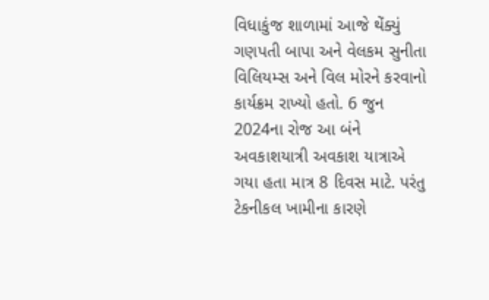વિધાકુંજ શાળામાં આજે થેંક્યું ગણપતી બાપા અને વેલકમ સુનીતા વિલિયમ્સ અને વિલ મોરને કરવાનો કાર્યક્રમ રાખ્યો હતો. 6 જુન 2024ના રોજ આ બંને અવકાશયાત્રી અવકાશ યાત્રાએ ગયા હતા માત્ર 8 દિવસ માટે. પરંતુ ટેકનીકલ ખામીના કારણે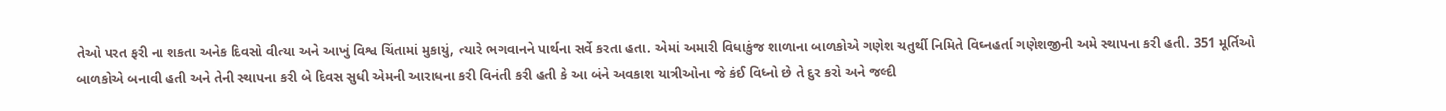તેઓ પરત ફરી ના શકતા અનેક દિવસો વીત્યા અને આખું વિશ્વ ચિંતામાં મુકાયું, ત્યારે ભગવાનને પાર્થના સર્વે કરતા હતા. એમાં અમારી વિધાકુંજ શાળાના બાળકોએ ગણેશ ચતુર્થી નિમિતે વિઘ્નહર્તા ગણેશજીની અમે સ્થાપના કરી હતી. 351 મૂર્તિઓ બાળકોએ બનાવી હતી અને તેની સ્થાપના કરી બે દિવસ સુધી એમની આરાધના કરી વિનંતી કરી હતી કે આ બંને અવકાશ યાત્રીઓના જે કંઈ વિધ્નો છે તે દુર કરો અને જલ્દી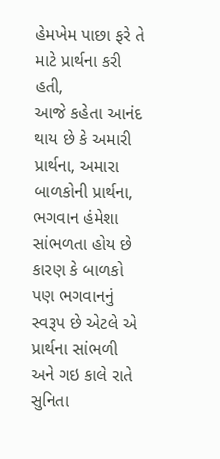હેમખેમ પાછા ફરે તે માટે પ્રાર્થના કરી હતી,
આજે કહેતા આનંદ થાય છે કે અમારી પ્રાર્થના, અમારા બાળકોની પ્રાર્થના, ભગવાન હંમેશા સાંભળતા હોય છે કારણ કે બાળકો પણ ભગવાનનું સ્વરૂપ છે એટલે એ પ્રાર્થના સાંભળી અને ગઇ કાલે રાતે સુનિતા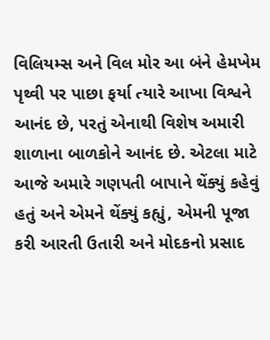વિલિયમ્સ અને વિલ મોર આ બંને હેમખેમ પૃથ્વી પર પાછા ફર્યા ત્યારે આખા વિશ્વને આનંદ છે, પરતું એનાથી વિશેષ અમારી શાળાના બાળકોને આનંદ છે. એટલા માટે આજે અમારે ગણપતી બાપાને થેંક્યું કહેવું હતું અને એમને થેંક્યું કહ્યું, એમની પૂજા કરી આરતી ઉતારી અને મોદકનો પ્રસાદ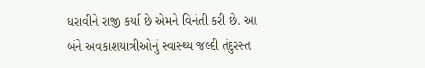ધરાવીને રાજી કર્યા છે એમને વિનંતી કરી છે. આ બંને અવકાશયાત્રીઓનું સ્વાસ્થ્ય જલ્દી તંદુરસ્ત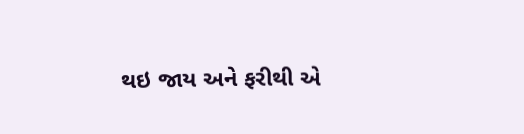થઇ જાય અને ફરીથી એ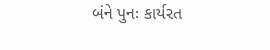બંને પુનઃ કાર્યરત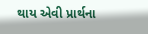થાય એવી પ્રાર્થના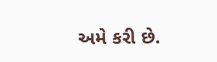અમે કરી છે.